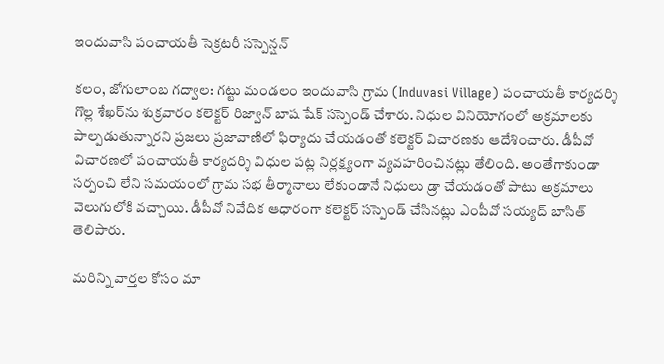ఇందువాసి పంచాయతీ సెక్రటరీ సస్పెన్షన్

కలం, జోగులాంబ గద్వాల: గట్టు మండలం ఇందువాసి గ్రామ (Induvasi Village) పంచాయతీ కార్యదర్శి గొల్ల శేఖర్‌ను శుక్రవారం కలెక్టర్ రిజ్వాన్ బాష షేక్ సస్పెండ్ చేశారు. నిధుల వినియోగంలో అక్రమాలకు పాల్పడుతున్నారని ప్రజలు ప్రజావాణిలో ఫిర్యాదు చేయడంతో కలెక్టర్ విచారణకు ఆదేశించారు. డీపీవో విచారణలో పంచాయతీ కార్యదర్శి విధుల పట్ల నిర్లక్ష్యంగా వ్యవహరించినట్లు తేలింది. అంతేగాకుండా సర్పంచి లేని సమయంలో గ్రామ సభ తీర్మానాలు లేకుండానే నిధులు డ్రా చేయడంతో పాటు అక్రమాలు వెలుగులోకి వచ్చాయి. డీపీవో నివేదిక ఆధారంగా కలెక్టర్ సస్పెండ్ చేసినట్లు ఎంపీవో సయ్యద్ బాసిత్ తెలిపారు.

మ‌రిన్ని వార్త‌ల కోసం మా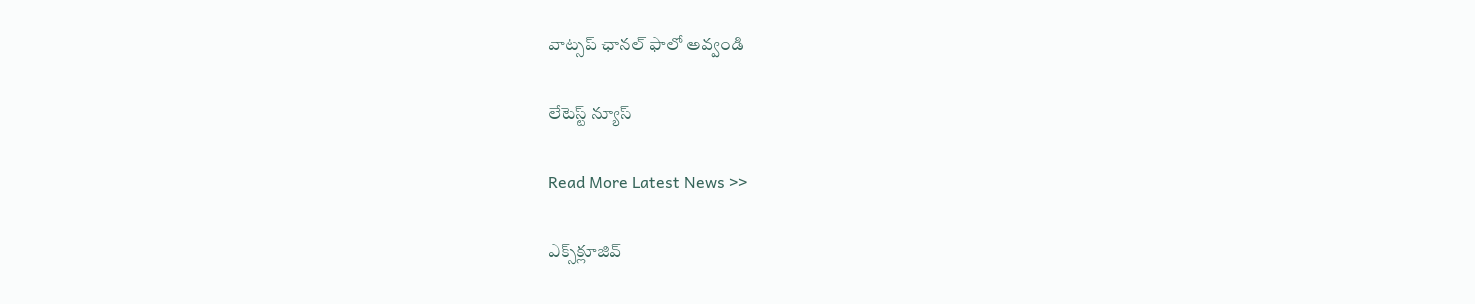వాట్స‌ప్ ఛాన‌ల్ ఫాలో అవ్వండి

లేటెస్ట్ న్యూస్‌

Read More Latest News >>

ఎక్స్‌క్లూజివ్‌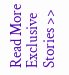Read More Exclusive Stories >>